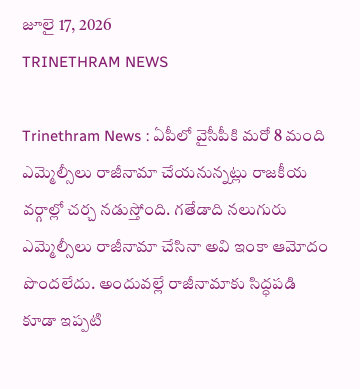జూలై 17, 2026
TRINETHRAM NEWS

Trinethram News : ఏపీలో వైసీపీకి మరో 8 మంది ఎమ్మెల్సీలు రాజీనామా చేయనున్నట్లు రాజకీయ వర్గాల్లో చర్చ నడుస్తోంది. గతేడాది నలుగురు ఎమ్మెల్సీలు రాజీనామా చేసినా అవి ఇంకా ఆమోదం పొందలేదు. అందువల్లే రాజీనామాకు సిద్ధపడి కూడా ఇప్పటి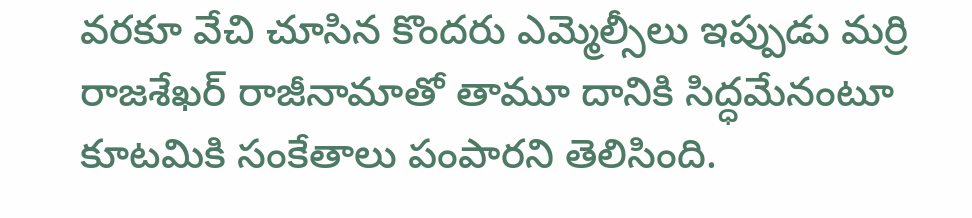వరకూ వేచి చూసిన కొందరు ఎమ్మెల్సీలు ఇప్పుడు మర్రి రాజశేఖర్ రాజీనామాతో తామూ దానికి సిద్ధమేనంటూ కూటమికి సంకేతాలు పంపారని తెలిసింది.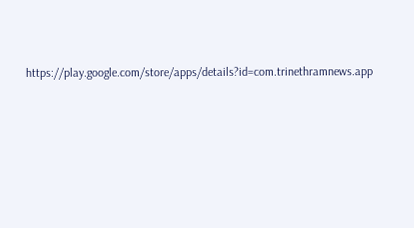https://play.google.com/store/apps/details?id=com.trinethramnews.app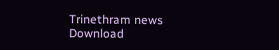Trinethram news
Download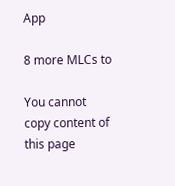App

8 more MLCs to

You cannot copy content of this page